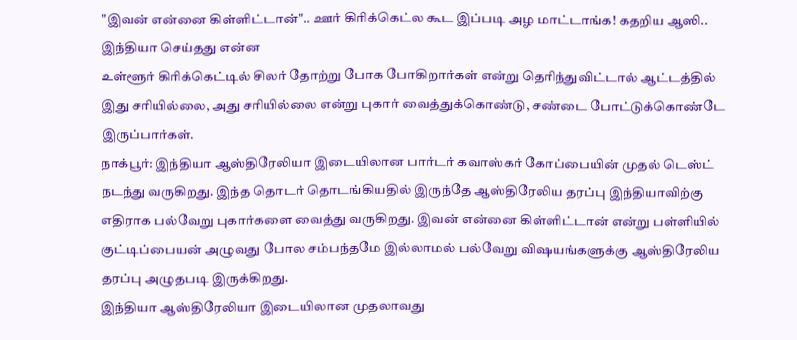"இவன் என்னை கிள்ளிட்டான்".. ஊர் கிரிக்கெட்ல கூட இப்படி அழ மாட்டாங்க! கதறிய ஆஸி.. இந்தியா செய்தது என்ன
உள்ளூர் கிரிக்கெட்டில் சிலர் தோற்று போக போகிறார்கள் என்று தெரிந்துவிட்டால் ஆட்டத்தில் இது சரியில்லை, அது சரியில்லை என்று புகார் வைத்துக்கொண்டு, சண்டை போட்டுக்கொண்டே இருப்பார்கள்.
நாக்பூர்: இந்தியா ஆஸ்திரேலியா இடையிலான பார்டர் கவாஸ்கர் கோப்பையின் முதல் டெஸ்ட் நடந்து வருகிறது. இந்த தொடர் தொடங்கியதில் இருந்தே ஆஸ்திரேலிய தரப்பு இந்தியாவிற்கு எதிராக பல்வேறு புகார்களை வைத்து வருகிறது. இவன் என்னை கிள்ளிட்டான் என்று பள்ளியில் குட்டிப்பையன் அழுவது போல சம்பந்தமே இல்லாமல் பல்வேறு விஷயங்களுக்கு ஆஸ்திரேலிய தரப்பு அழுதபடி இருக்கிறது.
இந்தியா ஆஸ்திரேலியா இடையிலான முதலாவது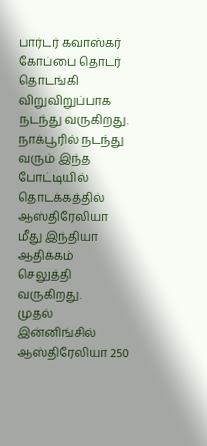பார்டர் கவாஸ்கர் கோப்பை தொடர் தொடங்கி விறுவிறுப்பாக நடந்து வருகிறது. நாக்பூரில் நடந்து வரும் இந்த போட்டியில் தொடக்கத்தில் ஆஸ்திரேலியா மீது இந்தியா ஆதிக்கம் செலுத்தி வருகிறது.
முதல் இன்னிங்சில் ஆஸ்திரேலியா 250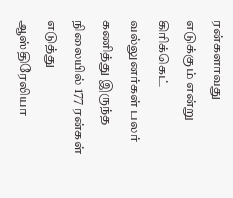ரன்களாவது எடுக்கும் என்று கிரிக்கெட் வல்லுனர்கள் பலர் கணித்து இருந்த நிலையில் 177 ரன்கள் எடுத்து ஆஸ்திரேலியா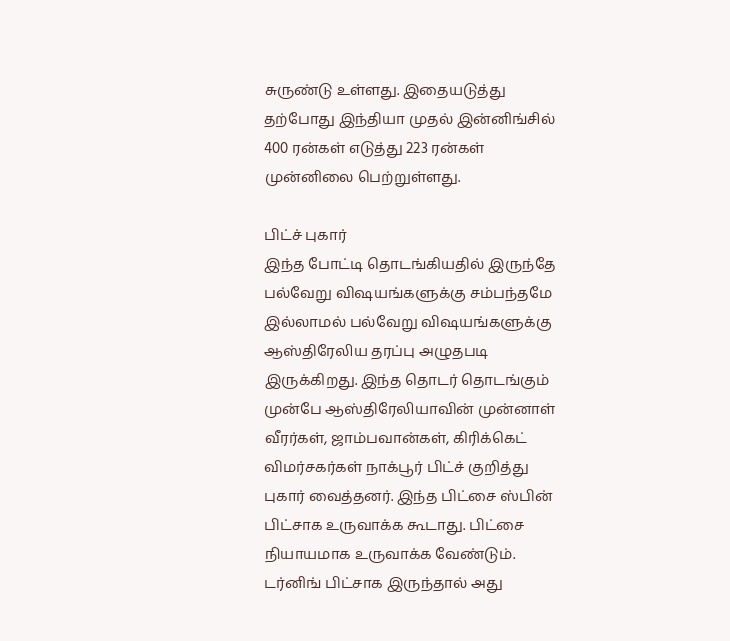சுருண்டு உள்ளது. இதையடுத்து தற்போது இந்தியா முதல் இன்னிங்சில் 400 ரன்கள் எடுத்து 223 ரன்கள் முன்னிலை பெற்றுள்ளது.

பிட்ச் புகார்
இந்த போட்டி தொடங்கியதில் இருந்தே பல்வேறு விஷயங்களுக்கு சம்பந்தமே இல்லாமல் பல்வேறு விஷயங்களுக்கு ஆஸ்திரேலிய தரப்பு அழுதபடி இருக்கிறது. இந்த தொடர் தொடங்கும் முன்பே ஆஸ்திரேலியாவின் முன்னாள் வீரர்கள், ஜாம்பவான்கள், கிரிக்கெட் விமர்சகர்கள் நாக்பூர் பிட்ச் குறித்து புகார் வைத்தனர். இந்த பிட்சை ஸ்பின் பிட்சாக உருவாக்க கூடாது. பிட்சை நியாயமாக உருவாக்க வேண்டும். டர்னிங் பிட்சாக இருந்தால் அது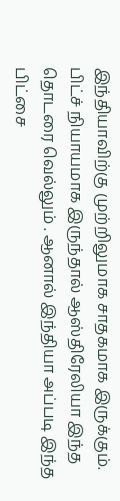இந்தியாவிற்கு முற்றிலுமாக சாதகமாக இருக்கும். பிட்ச் நியாயமாக இருந்தால் ஆஸ்திரேலியா இந்த தொடரை வெல்லும் . ஆனால் இந்தியா அப்படி இந்த பிட்சை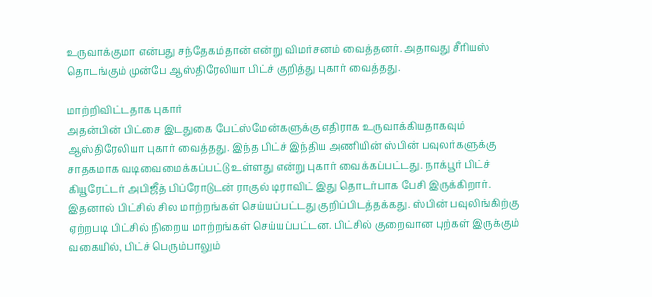உருவாக்குமா என்பது சந்தேகம்தான் என்று விமர்சனம் வைத்தனர். அதாவது சீரியஸ் தொடங்கும் முன்பே ஆஸ்திரேலியா பிட்ச் குறித்து புகார் வைத்தது.

மாற்றிவிட்டதாக புகார்
அதன்பின் பிட்சை இடதுகை பேட்ஸ்மேன்களுக்கு எதிராக உருவாக்கியதாகவும் ஆஸ்திரேலியா புகார் வைத்தது. இந்த பிட்ச் இந்திய அணியின் ஸ்பின் பவுலர்களுக்கு சாதகமாக வடிவைமைக்கப்பட்டு உள்ளது என்று புகார் வைக்கப்பட்டது. நாக்பூர் பிட்ச் கியூரேட்டர் அபிஜீத் பிப்ரோடுடன் ராகுல் டிராவிட் இது தொடர்பாக பேசி இருக்கிறார். இதனால் பிட்சில் சில மாற்றங்கள் செய்யப்பட்டது குறிப்பிடத்தக்கது. ஸ்பின் பவுலிங்கிற்கு ஏற்றபடி பிட்சில் நிறைய மாற்றங்கள் செய்யப்பட்டன. பிட்சில் குறைவான புற்கள் இருக்கும் வகையில், பிட்ச் பெரும்பாலும்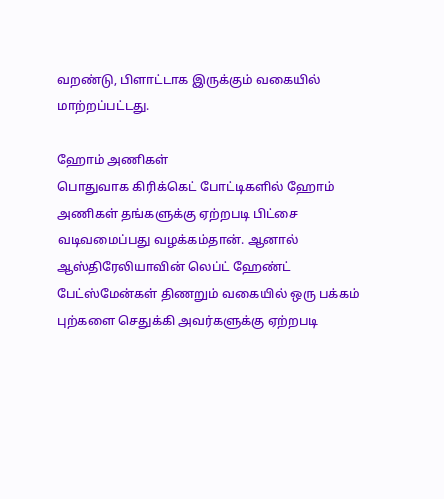வறண்டு, பிளாட்டாக இருக்கும் வகையில் மாற்றப்பட்டது.

ஹோம் அணிகள்
பொதுவாக கிரிக்கெட் போட்டிகளில் ஹோம் அணிகள் தங்களுக்கு ஏற்றபடி பிட்சை வடிவமைப்பது வழக்கம்தான். ஆனால் ஆஸ்திரேலியாவின் லெப்ட் ஹேண்ட் பேட்ஸ்மேன்கள் திணறும் வகையில் ஒரு பக்கம் புற்களை செதுக்கி அவர்களுக்கு ஏற்றபடி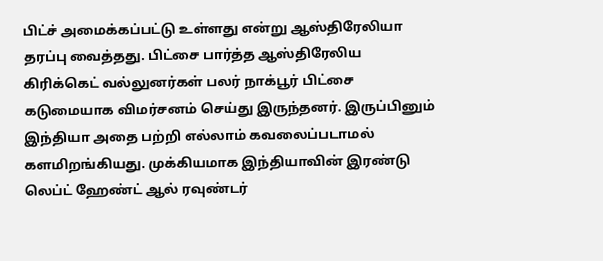பிட்ச் அமைக்கப்பட்டு உள்ளது என்று ஆஸ்திரேலியா தரப்பு வைத்தது. பிட்சை பார்த்த ஆஸ்திரேலிய கிரிக்கெட் வல்லுனர்கள் பலர் நாக்பூர் பிட்சை கடுமையாக விமர்சனம் செய்து இருந்தனர். இருப்பினும் இந்தியா அதை பற்றி எல்லாம் கவலைப்படாமல் களமிறங்கியது. முக்கியமாக இந்தியாவின் இரண்டு லெப்ட் ஹேண்ட் ஆல் ரவுண்டர்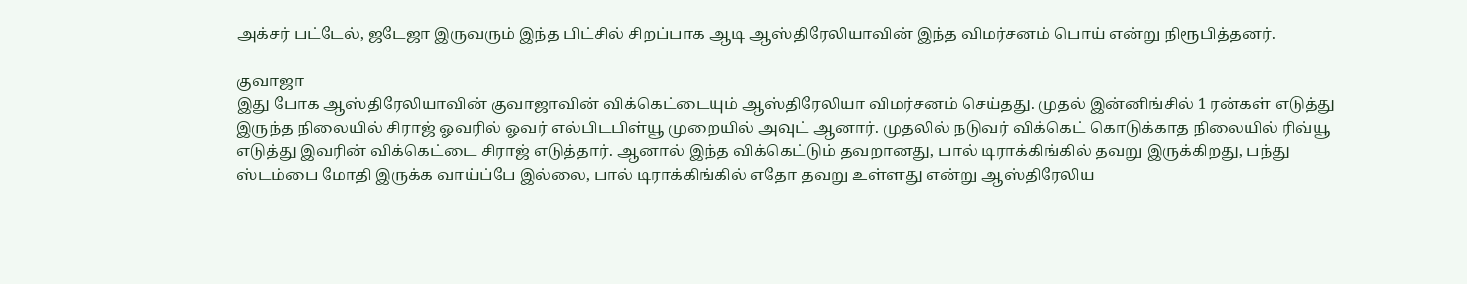அக்சர் பட்டேல், ஜடேஜா இருவரும் இந்த பிட்சில் சிறப்பாக ஆடி ஆஸ்திரேலியாவின் இந்த விமர்சனம் பொய் என்று நிரூபித்தனர்.

குவாஜா
இது போக ஆஸ்திரேலியாவின் குவாஜாவின் விக்கெட்டையும் ஆஸ்திரேலியா விமர்சனம் செய்தது. முதல் இன்னிங்சில் 1 ரன்கள் எடுத்து இருந்த நிலையில் சிராஜ் ஓவரில் ஓவர் எல்பிடபிள்யூ முறையில் அவுட் ஆனார். முதலில் நடுவர் விக்கெட் கொடுக்காத நிலையில் ரிவ்யூ எடுத்து இவரின் விக்கெட்டை சிராஜ் எடுத்தார். ஆனால் இந்த விக்கெட்டும் தவறானது, பால் டிராக்கிங்கில் தவறு இருக்கிறது, பந்து ஸ்டம்பை மோதி இருக்க வாய்ப்பே இல்லை, பால் டிராக்கிங்கில் எதோ தவறு உள்ளது என்று ஆஸ்திரேலிய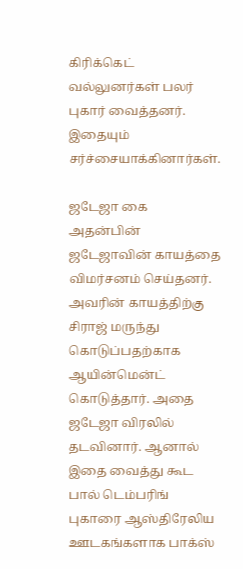கிரிக்கெட் வல்லுனர்கள் பலர் புகார் வைத்தனர். இதையும் சர்ச்சையாக்கினார்கள்.

ஜடேஜா கை
அதன்பின் ஜடேஜாவின் காயத்தை விமர்சனம் செய்தனர். அவரின் காயத்திற்கு சிராஜ் மருந்து கொடுப்பதற்காக ஆயின்மென்ட் கொடுத்தார். அதை ஜடேஜா விரலில் தடவினார். ஆனால் இதை வைத்து கூட பால் டெம்பரிங் புகாரை ஆஸ்திரேலிய ஊடகங்களாக பாக்ஸ்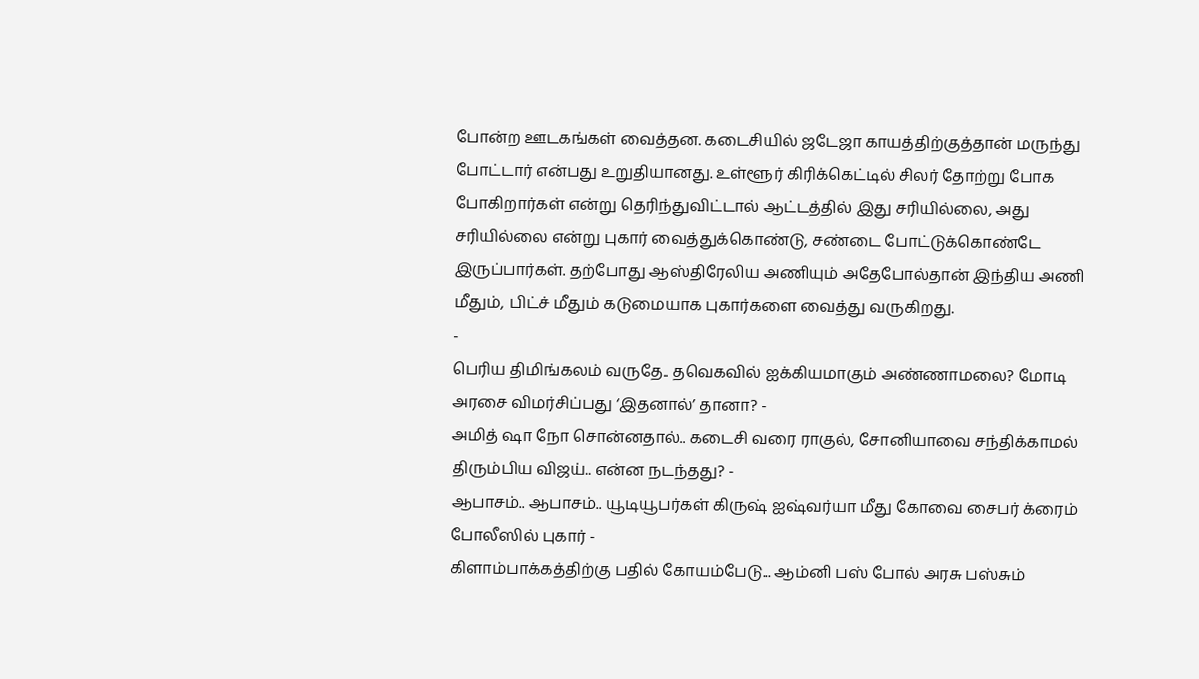போன்ற ஊடகங்கள் வைத்தன. கடைசியில் ஜடேஜா காயத்திற்குத்தான் மருந்து போட்டார் என்பது உறுதியானது. உள்ளூர் கிரிக்கெட்டில் சிலர் தோற்று போக போகிறார்கள் என்று தெரிந்துவிட்டால் ஆட்டத்தில் இது சரியில்லை, அது சரியில்லை என்று புகார் வைத்துக்கொண்டு, சண்டை போட்டுக்கொண்டே இருப்பார்கள். தற்போது ஆஸ்திரேலிய அணியும் அதேபோல்தான் இந்திய அணி மீதும், பிட்ச் மீதும் கடுமையாக புகார்களை வைத்து வருகிறது.
-
பெரிய திமிங்கலம் வருதே.. தவெகவில் ஐக்கியமாகும் அண்ணாமலை? மோடி அரசை விமர்சிப்பது ‘இதனால்’ தானா? -
அமித் ஷா நோ சொன்னதால்.. கடைசி வரை ராகுல், சோனியாவை சந்திக்காமல் திரும்பிய விஜய்.. என்ன நடந்தது? -
ஆபாசம்.. ஆபாசம்.. யூடியூபர்கள் கிருஷ் ஐஷ்வர்யா மீது கோவை சைபர் க்ரைம் போலீஸில் புகார் -
கிளாம்பாக்கத்திற்கு பதில் கோயம்பேடு... ஆம்னி பஸ் போல் அரசு பஸ்சும்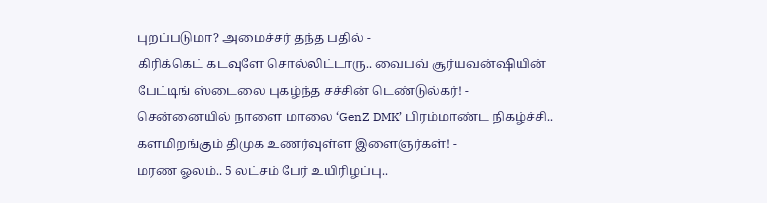புறப்படுமா? அமைச்சர் தந்த பதில் -
கிரிக்கெட் கடவுளே சொல்லிட்டாரு.. வைபவ் சூர்யவன்ஷியின் பேட்டிங் ஸ்டைலை புகழ்ந்த சச்சின் டெண்டுல்கர்! -
சென்னையில் நாளை மாலை ‘GenZ DMK’ பிரம்மாண்ட நிகழ்ச்சி.. களமிறங்கும் திமுக உணர்வுள்ள இளைஞர்கள்! -
மரண ஓலம்.. 5 லட்சம் பேர் உயிரிழப்பு..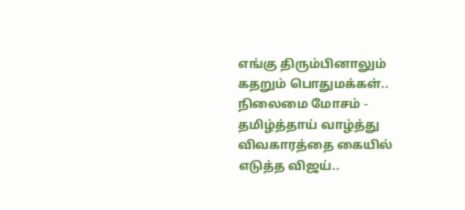எங்கு திரும்பினாலும் கதறும் பொதுமக்கள்.. நிலைமை மோசம் -
தமிழ்த்தாய் வாழ்த்து விவகாரத்தை கையில் எடுத்த விஜய்..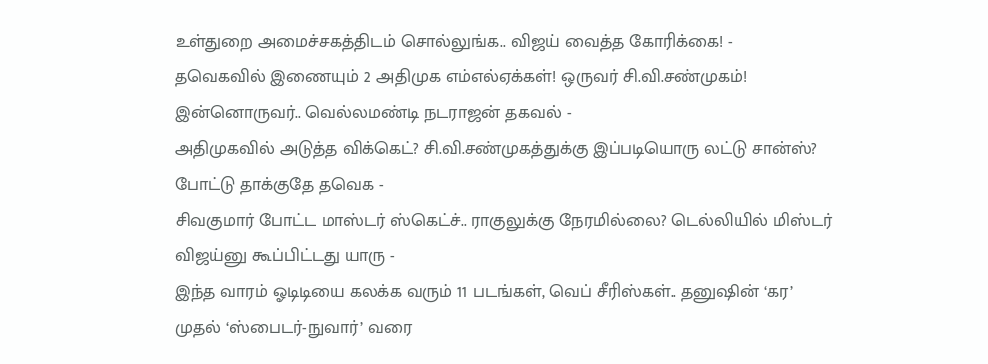உள்துறை அமைச்சகத்திடம் சொல்லுங்க.. விஜய் வைத்த கோரிக்கை! -
தவெகவில் இணையும் 2 அதிமுக எம்எல்ஏக்கள்! ஒருவர் சி.வி.சண்முகம்! இன்னொருவர்.. வெல்லமண்டி நடராஜன் தகவல் -
அதிமுகவில் அடுத்த விக்கெட்? சி.வி.சண்முகத்துக்கு இப்படியொரு லட்டு சான்ஸ்? போட்டு தாக்குதே தவெக -
சிவகுமார் போட்ட மாஸ்டர் ஸ்கெட்ச்.. ராகுலுக்கு நேரமில்லை? டெல்லியில் மிஸ்டர் விஜய்னு கூப்பிட்டது யாரு -
இந்த வாரம் ஓடிடியை கலக்க வரும் 11 படங்கள், வெப் சீரிஸ்கள்.. தனுஷின் ‘கர’ முதல் ‘ஸ்பைடர்-நுவார்’ வரை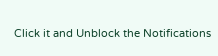Click it and Unblock the Notifications